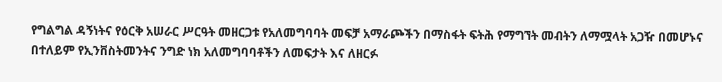የግልግል ዳኝነትና የዕርቅ አሠራር ሥርዓት መዘርጋቱ የአለመግባባት መፍቻ አማራጮችን በማስፋት ፍትሕ የማግኘት መብትን ለማሟላት አጋዥ በመሆኑና በተለይም የኢንቨስትመንትና ንግድ ነክ አለመግባባቶችን ለመፍታት እና ለዘርፉ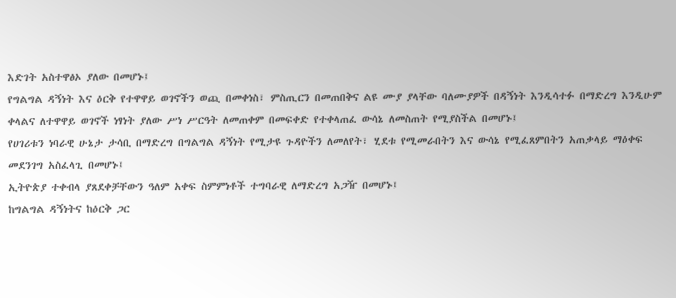እድገት አስተዋፅኦ ያለው በመሆኑ፤
የግልግል ዳኝነት እና ዕርቅ የተዋዋይ ወገኖችን ወጪ በመቀነስ፣ ምስጢርን በመጠበቅና ልዩ ሙያ ያላቸው ባለሙያዎች በዳኝነት እንዲሳተፉ በማድረግ እንዲሁም ቀላልና ለተዋዋይ ወገኖች ነፃነት ያለው ሥነ ሥርዓት ለመጠቀም በመፍቀድ የተቀላጠፈ ውሳኔ ለመስጠት የሚያስችል በመሆኑ፤
የሀገሪቱን ነባራዊ ሁኔታ ታሳቢ በማድረግ በግልግል ዳኝነት የሚታዩ ጉዳዮችን ለመለየት፣ ሂደቱ የሚመራበትን እና ውሳኔ የሚፈጸምበትን አጠቃላይ ማዕቀፍ መደንገግ አስፈላጊ በመሆኑ፤
ኢትዮጵያ ተቀብላ ያጸደቀቻቸውን ዓለም አቀፍ ስምምነቶች ተግባራዊ ለማድረግ አጋዥ በመሆኑ፤
ከግልግል ዳኝነትና ከዕርቅ ጋር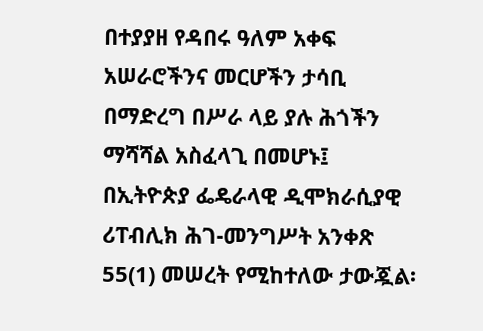በተያያዘ የዳበሩ ዓለም አቀፍ አሠራሮችንና መርሆችን ታሳቢ በማድረግ በሥራ ላይ ያሉ ሕጎችን ማሻሻል አስፈላጊ በመሆኑ፤
በኢትዮጵያ ፌዴራላዊ ዲሞክራሲያዊ ሪፐብሊክ ሕገ-መንግሥት አንቀጽ 55(1) መሠረት የሚከተለው ታውጇል፡